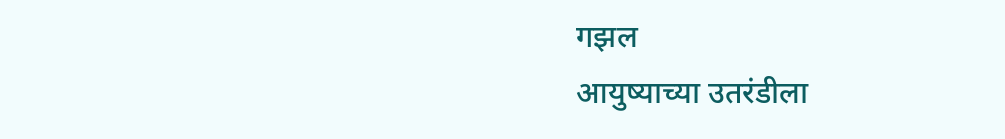गझल
आयुष्याच्या उतरंडीला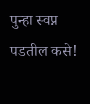पुन्हा स्वप्न पडतील कसे!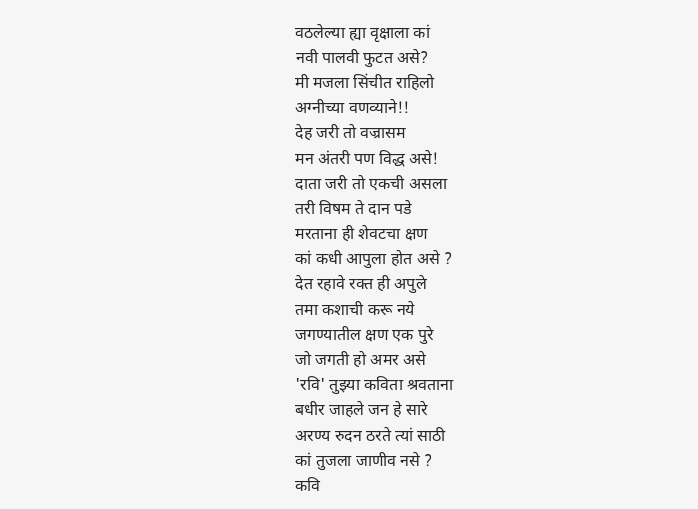वठलेल्या ह्या वृक्षाला कां
नवी पालवी फुटत असे?
मी मजला सिंचीत राहिलो
अग्नीच्या वणव्याने!!
देह जरी तो वज्रासम
मन अंतरी पण विद्ध असे!
दाता जरी तो एकची असला
तरी विषम ते दान पडे
मरताना ही शेवटचा क्षण
कां कधी आपुला होत असे ?
देत रहावे रक्त ही अपुले
तमा कशाची करू नये
जगण्यातील क्षण एक पुरे
जो जगती हो अमर असे
'रवि' तुझ्या कविता श्रवताना
बधीर जाहले जन हे सारे
अरण्य रुदन ठरते त्यां साठी
कां तुजला जाणीव नसे ?
कवि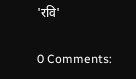'रवि'

0 Comments: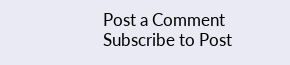Post a Comment
Subscribe to Post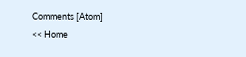Comments [Atom]
<< Home